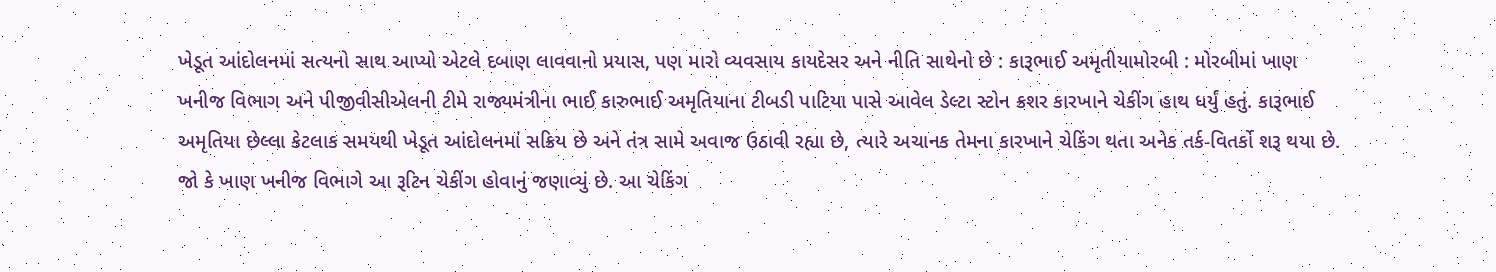ખેડૂત આંદોલનમાં સત્યનો સાથ આપ્યો એટલે દબાણ લાવવાનો પ્રયાસ, પણ મારો વ્યવસાય કાયદેસર અને નીતિ સાથેનો છે : કારૂભાઈ અમૃતીયામોરબી : મોરબીમાં ખાણ ખનીજ વિભાગ અને પીજીવીસીએલની ટીમે રાજ્યમંત્રીના ભાઈ કારુભાઈ અમૃતિયાના ટીબડી પાટિયા પાસે આવેલ ડેલ્ટા સ્ટોન ક્રશર કારખાને ચેકીંગ હાથ ધર્યું હતું. કારૂભાઈ અમૃતિયા છેલ્લા કેટલાક સમયથી ખેડૂત આંદોલનમાં સક્રિય છે અને તંત્ર સામે અવાજ ઉઠાવી રહ્યા છે, ત્યારે અચાનક તેમના કારખાને ચેકિંગ થતા અનેક તર્ક-વિતર્કો શરૂ થયા છે. જો કે ખાણ ખનીજ વિભાગે આ રૂટિન ચેકીંગ હોવાનું જણાવ્યું છે. આ ચેકિંગ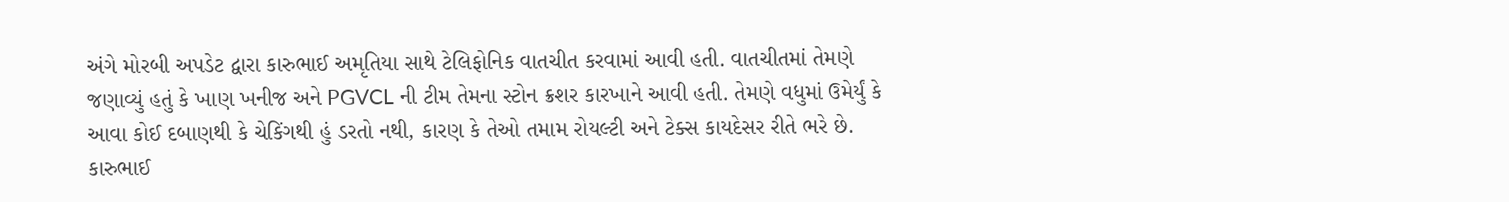અંગે મોરબી અપડેટ દ્વારા કારુભાઈ અમૃતિયા સાથે ટેલિફોનિક વાતચીત કરવામાં આવી હતી. વાતચીતમાં તેમણે જણાવ્યું હતું કે ખાણ ખનીજ અને PGVCL ની ટીમ તેમના સ્ટોન ક્રશર કારખાને આવી હતી. તેમણે વધુમાં ઉમેર્યું કે આવા કોઈ દબાણથી કે ચેકિંગથી હું ડરતો નથી, કારણ કે તેઓ તમામ રોયલ્ટી અને ટેક્સ કાયદેસર રીતે ભરે છે. કારુભાઈ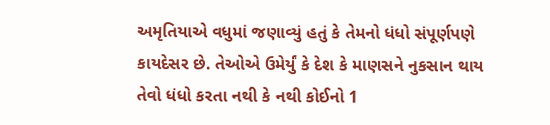અમૃતિયાએ વધુમાં જણાવ્યું હતું કે તેમનો ધંધો સંપૂર્ણપણે કાયદેસર છે. તેઓએ ઉમેર્યું કે દેશ કે માણસને નુકસાન થાય તેવો ધંધો કરતા નથી કે નથી કોઈનો 1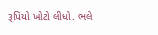રૂપિયો ખોટો લીધો. ભલે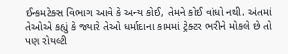ઈન્કમટેક્સ વિભાગ આવે કે અન્ય કોઈ, તેમને કોઈ વાંધો નથી. અંતમાં તેઓએ કહ્યું કે જ્યારે તેઓ ધર્માદાના કામમાં ટ્રેક્ટર ભરીને મોકલે છે તો પણ રોયલ્ટી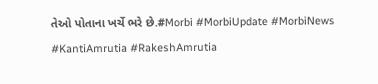તેઓ પોતાના ખર્ચે ભરે છે.#Morbi #MorbiUpdate #MorbiNews #KantiAmrutia #RakeshAmrutia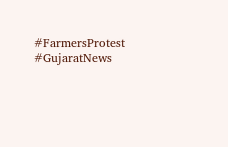#FarmersProtest #GujaratNews